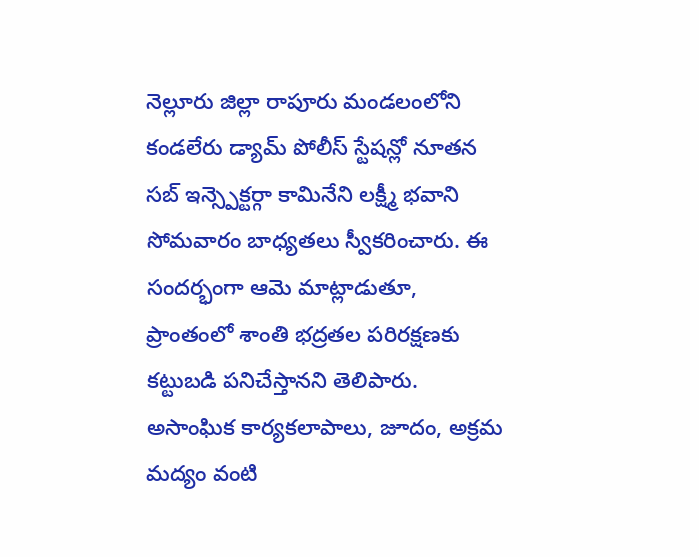నెల్లూరు జిల్లా రాపూరు మండలంలోని కండలేరు డ్యామ్ పోలీస్ స్టేషన్లో నూతన సబ్ ఇన్స్పెక్టర్గా కామినేని లక్ష్మీ భవాని సోమవారం బాధ్యతలు స్వీకరించారు. ఈ సందర్భంగా ఆమె మాట్లాడుతూ, ప్రాంతంలో శాంతి భద్రతల పరిరక్షణకు కట్టుబడి పనిచేస్తానని తెలిపారు. అసాంఘిక కార్యకలాపాలు, జూదం, అక్రమ మద్యం వంటి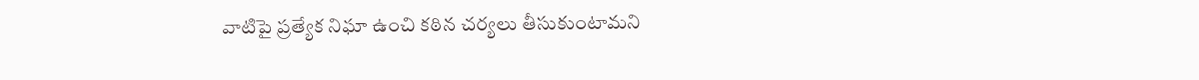వాటిపై ప్రత్యేక నిఘా ఉంచి కఠిన చర్యలు తీసుకుంటామని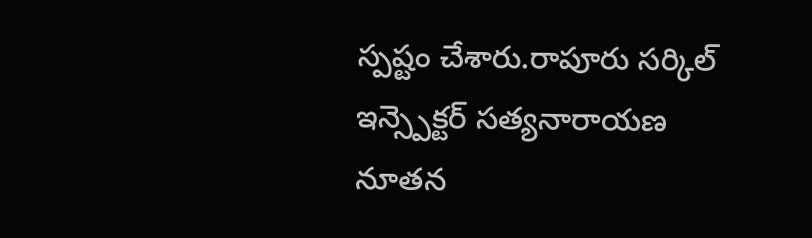స్పష్టం చేశారు.రాపూరు సర్కిల్ ఇన్స్పెక్టర్ సత్యనారాయణ నూతన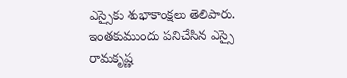ఎస్సైకు శుభాకాంక్షలు తెలిపారు. ఇంతకుముందు పనిచేసిన ఎస్సై రామకృష్ణ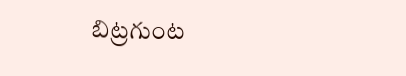బిట్రగుంట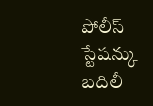పోలీస్ స్టేషన్కు బదిలీ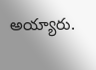అయ్యారు.